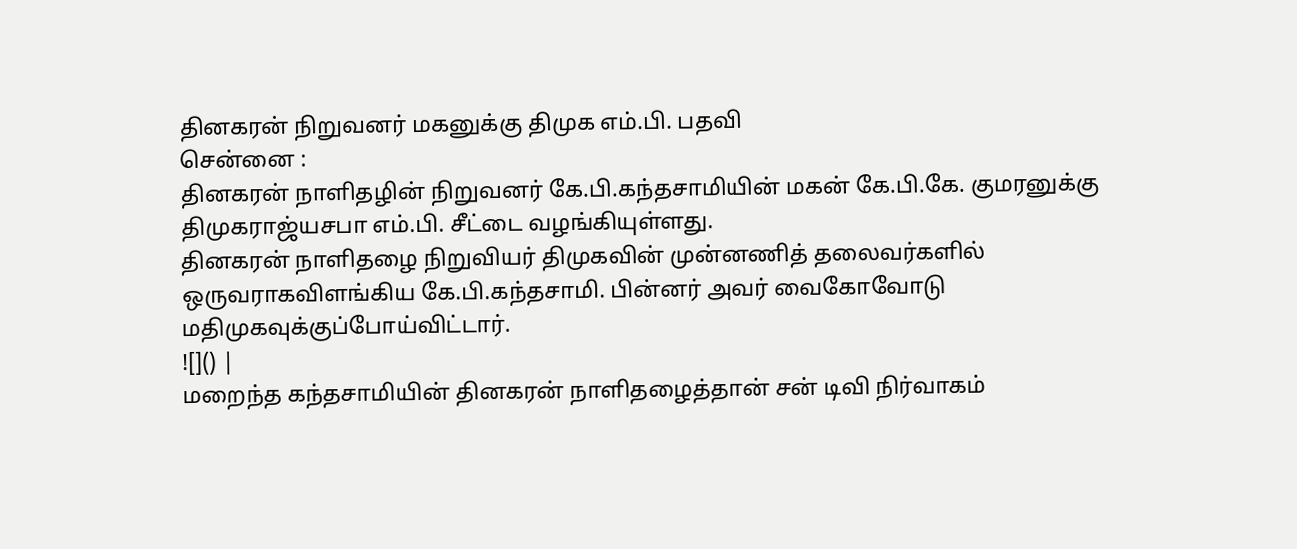தினகரன் நிறுவனர் மகனுக்கு திமுக எம்.பி. பதவி
சென்னை :
தினகரன் நாளிதழின் நிறுவனர் கே.பி.கந்தசாமியின் மகன் கே.பி.கே. குமரனுக்கு திமுகராஜ்யசபா எம்.பி. சீட்டை வழங்கியுள்ளது.
தினகரன் நாளிதழை நிறுவியர் திமுகவின் முன்னணித் தலைவர்களில் ஒருவராகவிளங்கிய கே.பி.கந்தசாமி. பின்னர் அவர் வைகோவோடு மதிமுகவுக்குப்போய்விட்டார்.
![]() |
மறைந்த கந்தசாமியின் தினகரன் நாளிதழைத்தான் சன் டிவி நிர்வாகம்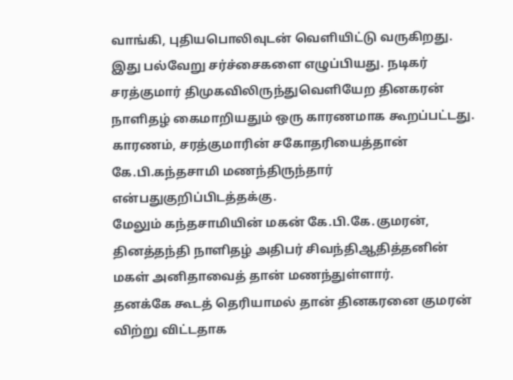வாங்கி, புதியபொலிவுடன் வெளியிட்டு வருகிறது.
இது பல்வேறு சர்ச்சைகளை எழுப்பியது. நடிகர் சரத்குமார் திமுகவிலிருந்துவெளியேற தினகரன் நாளிதழ் கைமாறியதும் ஒரு காரணமாக கூறப்பட்டது.
காரணம், சரத்குமாரின் சகோதரியைத்தான் கே.பி.கந்தசாமி மணந்திருந்தார் என்பதுகுறிப்பிடத்தக்கு.
மேலும் கந்தசாமியின் மகன் கே.பி.கே.குமரன், தினத்தந்தி நாளிதழ் அதிபர் சிவந்திஆதித்தனின் மகள் அனிதாவைத் தான் மணந்துள்ளார்.
தனக்கே கூடத் தெரியாமல் தான் தினகரனை குமரன் விற்று விட்டதாக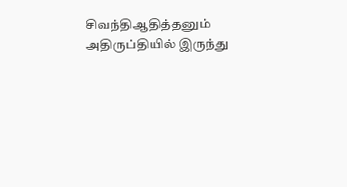சிவந்திஆதித்தனும் அதிருப்தியில் இருந்து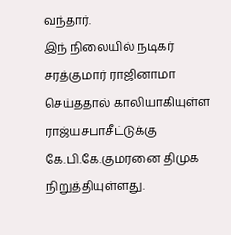வந்தார்.
இந் நிலையில் நடிகர் சரத்குமார் ராஜினாமா செய்ததால் காலியாகியுள்ள ராஜ்யசபாசீட்டுக்கு கே.பி.கே.குமரனை திமுக நிறுத்தியுள்ளது.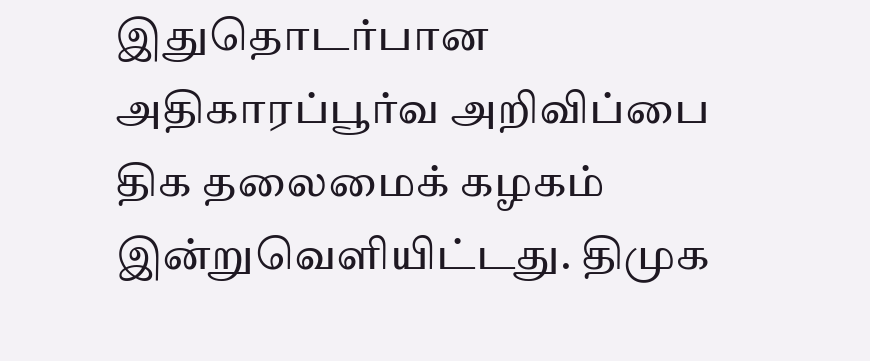இதுதொடர்பான அதிகாரப்பூர்வ அறிவிப்பை திக தலைமைக் கழகம் இன்றுவெளியிட்டது. திமுக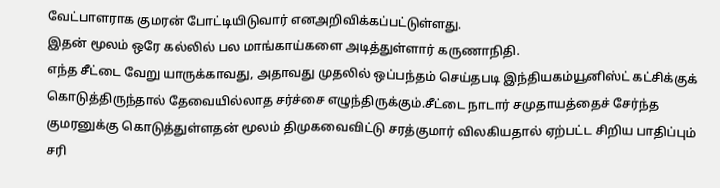வேட்பாளராக குமரன் போட்டியிடுவார் எனஅறிவிக்கப்பட்டுள்ளது.
இதன் மூலம் ஒரே கல்லில் பல மாங்காய்களை அடித்துள்ளார் கருணாநிதி.
எந்த சீட்டை வேறு யாருக்காவது, அதாவது முதலில் ஒப்பந்தம் செய்தபடி இந்தியகம்யூனிஸ்ட் கட்சிக்குக் கொடுத்திருந்தால் தேவையில்லாத சர்ச்சை எழுந்திருக்கும்.சீட்டை நாடார் சமுதாயத்தைச் சேர்ந்த குமரனுக்கு கொடுத்துள்ளதன் மூலம் திமுகவைவிட்டு சரத்குமார் விலகியதால் ஏற்பட்ட சிறிய பாதிப்பும் சரி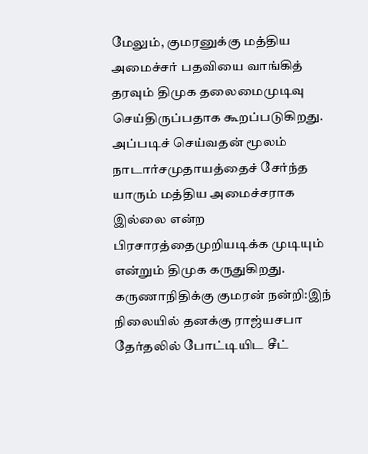மேலும், குமரனுக்கு மத்திய அமைச்சர் பதவியை வாங்கித் தரவும் திமுக தலைமைமுடிவு செய்திருப்பதாக கூறப்படுகிறது. அப்படிச் செய்வதன் மூலம் நாடார்சமுதாயத்தைச் சேர்ந்த யாரும் மத்திய அமைச்சராக இல்லை என்ற பிரசாரத்தைமுறியடிக்க முடியும் என்றும் திமுக கருதுகிறது.
கருணாநிதிக்கு குமரன் நன்றி:இந் நிலையில் தனக்கு ராஜ்யசபா தேர்தலில் போட்டியிட சீட்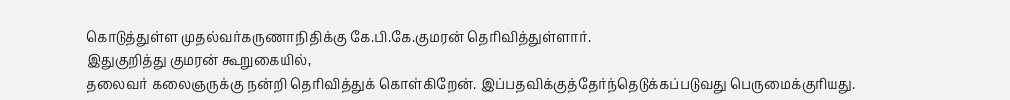கொடுத்துள்ள முதல்வர்கருணாநிதிக்கு கே.பி.கே.குமரன் தெரிவித்துள்ளார்.
இதுகுறித்து குமரன் கூறுகையில்,
தலைவர் கலைஞருக்கு நன்றி தெரிவித்துக் கொள்கிறேன். இப்பதவிக்குத்தேர்ந்தெடுக்கப்படுவது பெருமைக்குரியது.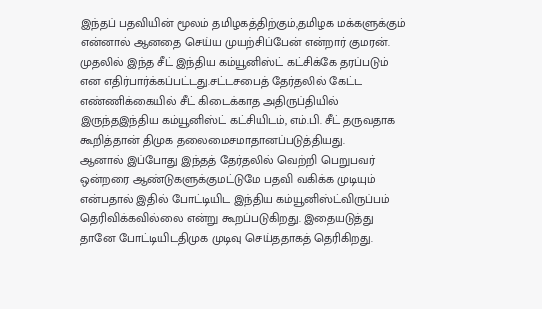இந்தப் பதவியின் மூலம் தமிழகத்திற்கும்,தமிழக மக்களுக்கும் என்னால் ஆனதை செய்ய முயற்சிப்பேன் என்றார் குமரன்.
முதலில் இந்த சீட் இந்திய கம்யூனிஸ்ட் கட்சிக்கே தரப்படும் என எதிர்பார்க்கப்பட்டது.சட்டசபைத் தேர்தலில் கேட்ட எண்ணிக்கையில் சீட் கிடைக்காத அதிருப்தியில் இருந்தஇந்திய கம்யூனிஸ்ட் கட்சியிடம், எம்.பி. சீட் தருவதாக கூறித்தான் திமுக தலைமைசமாதானப்படுத்தியது.
ஆனால் இப்போது இந்தத் தேர்தலில் வெற்றி பெறுபவர் ஒன்றரை ஆண்டுகளுக்குமட்டுமே பதவி வகிக்க முடியும் என்பதால் இதில் போட்டியிட இந்திய கம்யூனிஸ்ட்விருப்பம் தெரிவிக்கவில்லை என்று கூறப்படுகிறது. இதையடுத்து தானே போட்டியிடதிமுக முடிவு செய்ததாகத் தெரிகிறது.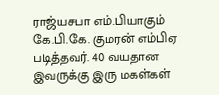ராஜ்யசபா எம்.பியாகும் கே.பி.கே. குமரன் எம்பிஏ படித்தவர். 40 வயதான இவருக்கு இரு மகள்கள்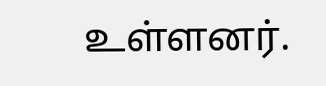உள்ளனர்.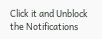Click it and Unblock the Notifications